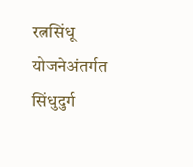रत्नसिंधू योजनेअंतर्गत सिंधुदुर्ग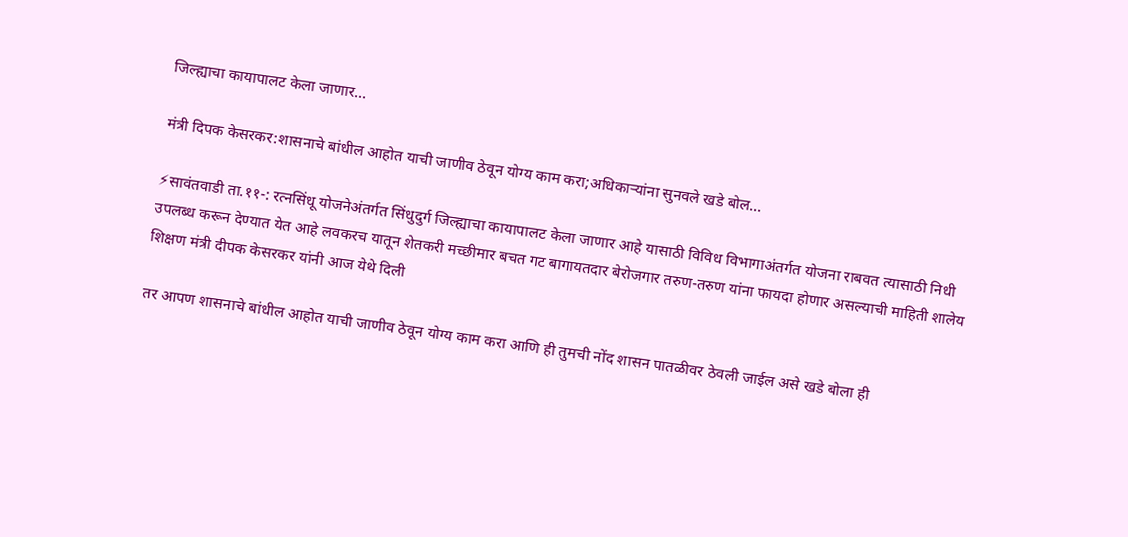जिल्ह्याचा कायापालट केला जाणार…

मंत्री दिपक केसरकर:शासनाचे बांधील आहोत याची जाणीव ठेवून योग्य काम करा;अधिकाऱ्यांना सुनवले खडे बोल…

⚡सावंतवाडी ता.११-: रत्नसिंधू योजनेअंतर्गत सिंधुदुर्ग जिल्ह्याचा कायापालट केला जाणार आहे यासाठी विविध विभागाअंतर्गत योजना राबवत त्यासाठी निधी उपलब्ध करून देण्यात येत आहे लवकरच यातून शेतकरी मच्छीमार बचत गट बागायतदार बेरोजगार तरुण-तरुण यांना फायदा होणार असल्याची माहिती शालेय शिक्षण मंत्री दीपक केसरकर यांनी आज येथे दिली

तर आपण शासनाचे बांधील आहोत याची जाणीव ठेवून योग्य काम करा आणि ही तुमची नोंद शासन पातळीवर ठेवली जाईल असे खडे बोला ही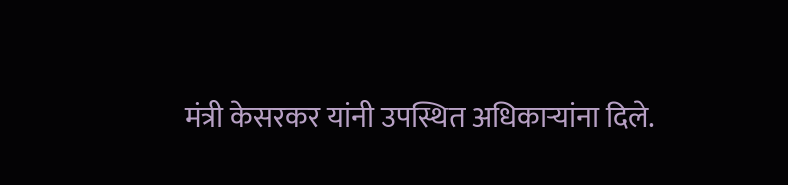मंत्री केसरकर यांनी उपस्थित अधिकाऱ्यांना दिले.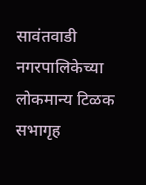सावंतवाडी नगरपालिकेच्या लोकमान्य टिळक सभागृह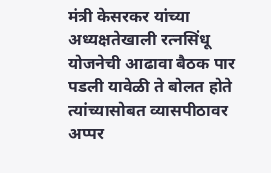मंत्री केसरकर यांच्या अध्यक्षतेखाली रत्नसिंधू योजनेची आढावा बैठक पार पडली यावेळी ते बोलत होते त्यांच्यासोबत व्यासपीठावर अप्पर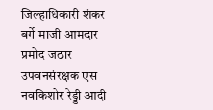जिल्हाधिकारी शंकर बर्गे माजी आमदार प्रमोद जठार उपवनसंरक्षक एस नवकिशोर रेड्डी आदी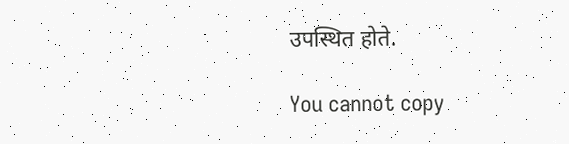उपस्थित होते.

You cannot copy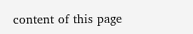content of this page